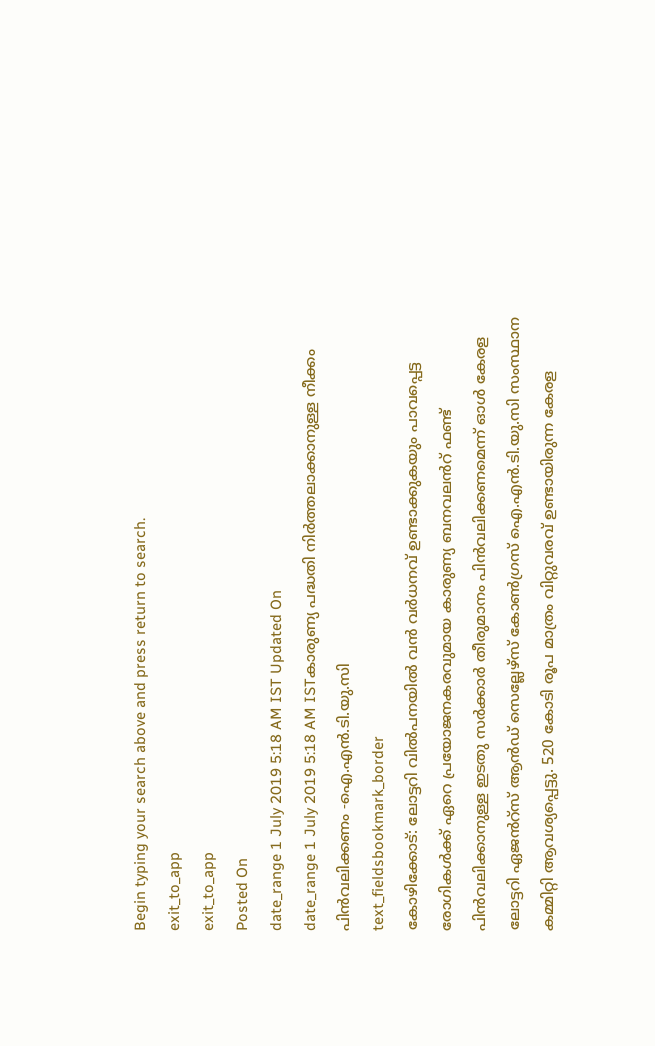Begin typing your search above and press return to search.
exit_to_app
exit_to_app
Posted On
date_range 1 July 2019 5:18 AM IST Updated On
date_range 1 July 2019 5:18 AM ISTകാരുണ്യ പദ്ധതി നിർത്തലാക്കാനുള്ള നീക്കം പിൻവലിക്കണം -ഐ.എൻ.ടി.യു.സി
text_fieldsbookmark_border
കോഴിക്കോട്: ലോട്ടറി വിൽപനയിൽ വൻ വർധനവ് ഉണ്ടാക്കുകയും പാവപ്പെട്ട രോഗികൾക്ക് ഏറെ പ്രയോജനകരവുമായ കാരുണ്യ ബനവലൻറ് ഫണ്ട് പിൻവലിക്കാനുള്ള ഇടതു സർക്കാർ തീരുമാനം പിൻവലിക്കണമെന്ന് ഓൾ കേരള ലോട്ടറി ഏജൻറ്സ് ആൻഡ് സെല്ലേഴ്സ് കോൺഗ്രസ് ഐ.എൻ.ടി.യു.സി സംസ്ഥാന കമ്മിറ്റി ആവശ്യപ്പെട്ടു. 520 കോടി രൂപ മാത്രം വിറ്റുവരവ് ഉണ്ടായിരുന്ന കേരള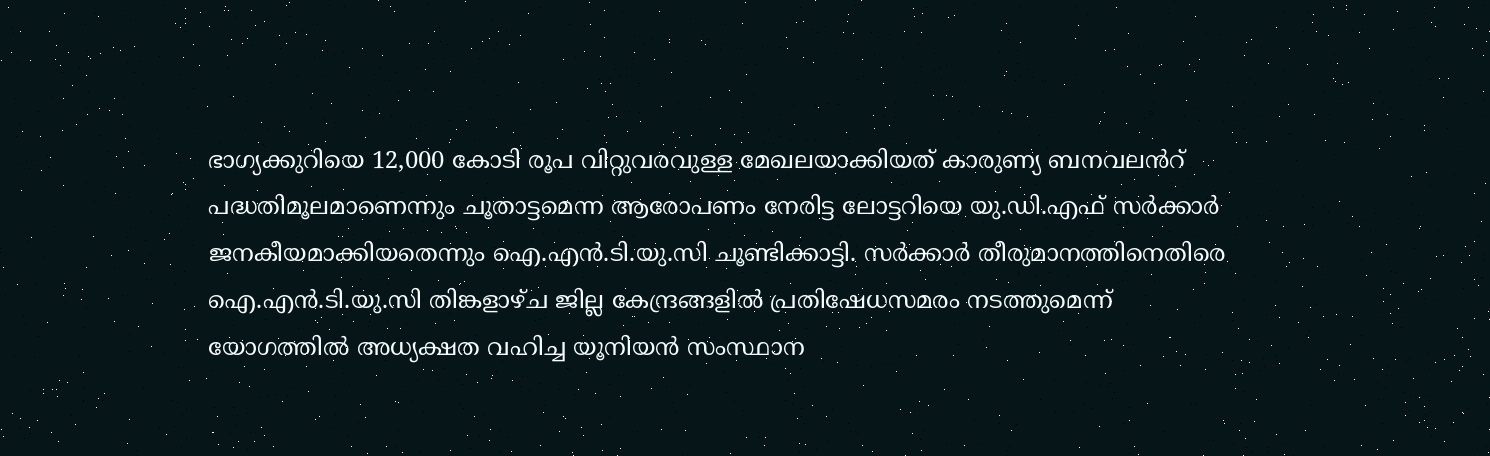ഭാഗ്യക്കുറിയെ 12,000 കോടി രൂപ വിറ്റുവരവുള്ള മേഖലയാക്കിയത് കാരുണ്യ ബനവലൻറ് പദ്ധതിമൂലമാണെന്നും ചൂതാട്ടമെന്ന ആരോപണം നേരിട്ട ലോട്ടറിയെ യു.ഡി.എഫ് സർക്കാർ ജനകീയമാക്കിയതെന്നും ഐ.എൻ.ടി.യു.സി ചൂണ്ടിക്കാട്ടി. സർക്കാർ തീരുമാനത്തിനെതിരെ ഐ.എൻ.ടി.യു.സി തിങ്കളാഴ്ച ജില്ല കേന്ദ്രങ്ങളിൽ പ്രതിഷേധസമരം നടത്തുമെന്ന് യോഗത്തിൽ അധ്യക്ഷത വഹിച്ച യൂനിയൻ സംസ്ഥാന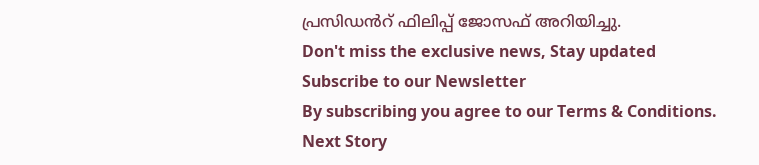പ്രസിഡൻറ് ഫിലിപ്പ് ജോസഫ് അറിയിച്ചു.
Don't miss the exclusive news, Stay updated
Subscribe to our Newsletter
By subscribing you agree to our Terms & Conditions.
Next Story